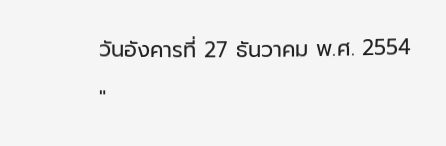วันอังคารที่ 27 ธันวาคม พ.ศ. 2554

"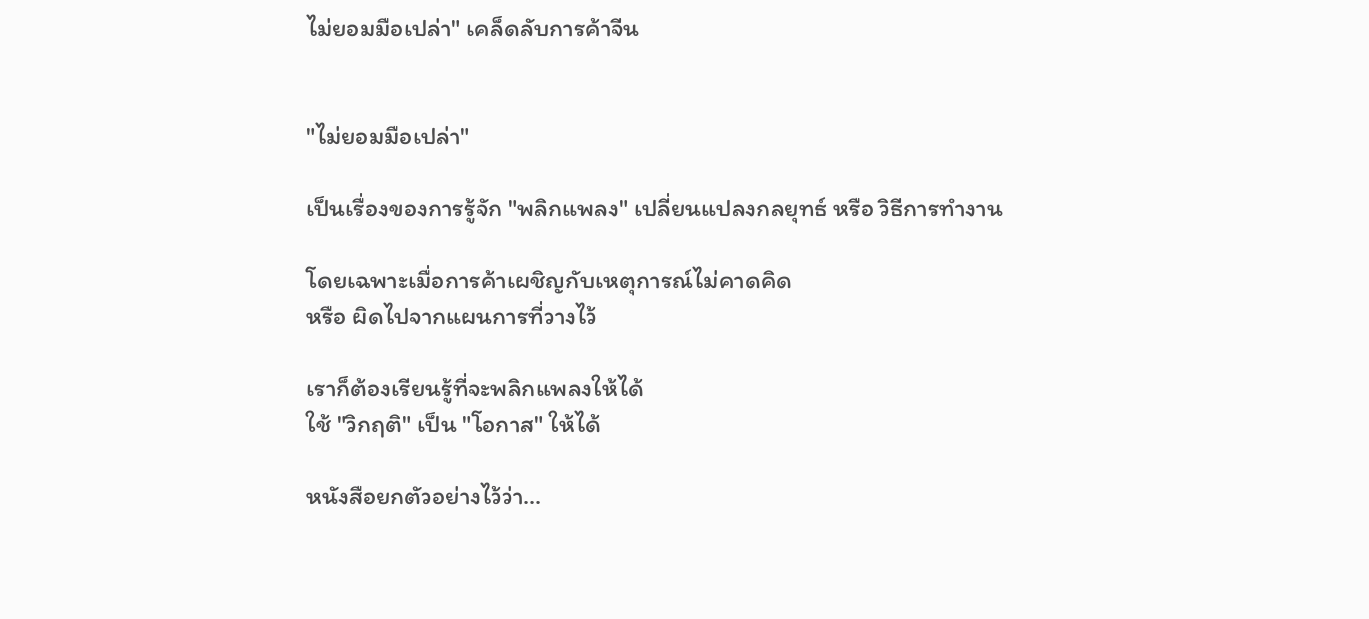ไม่ยอมมือเปล่า" เคล็ดลับการค้าจีน


"ไม่ยอมมือเปล่า"

เป็นเรื่องของการรู้จัก "พลิกแพลง" เปลี่ยนแปลงกลยุทธ์ หรือ วิธีการทำงาน

โดยเฉพาะเมื่อการค้าเผชิญกับเหตุการณ์ไม่คาดคิด
หรือ ผิดไปจากแผนการที่วางไว้

เราก็ต้องเรียนรู้ที่จะพลิกแพลงให้ได้
ใช้ "วิกฤติ" เป็น "โอกาส" ให้ได้

หนังสือยกตัวอย่างไว้ว่า...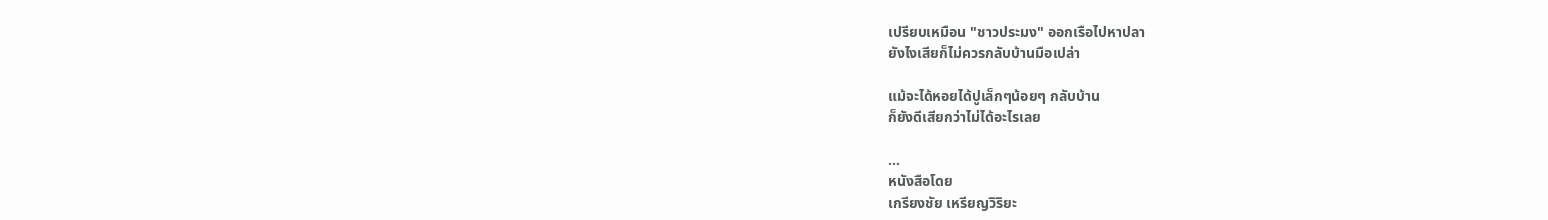เปรียบเหมือน "ชาวประมง" ออกเรือไปหาปลา
ยังไงเสียก็ไม่ควรกลับบ้านมือเปล่า

แม้จะได้หอยได้ปูเล็กๆน้อยๆ กลับบ้าน
ก็ยังดีเสียกว่าไม่ได้อะไรเลย

...
หนังสือโดย
เกรียงชัย เหรียญวิริยะ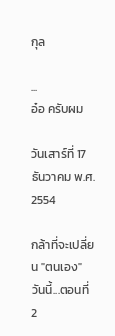กุล

...
อ๋อ ครับผม

วันเสาร์ที่ 17 ธันวาคม พ.ศ. 2554

กล้าที่จะเปลี่ยน "ตนเอง" วันนี้...ตอนที่ 2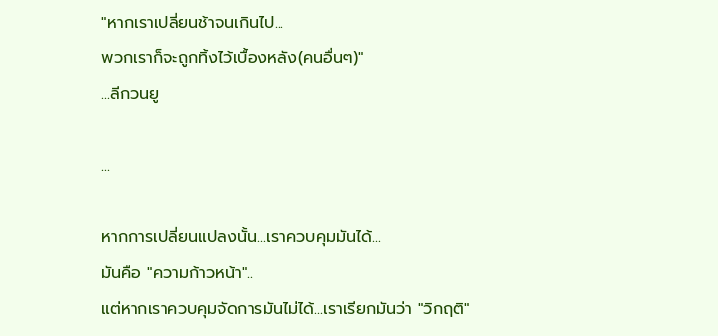"หากเราเปลี่ยนช้าจนเกินไป...
พวกเราก็จะถูกทิ้งไว้เบื้องหลัง(คนอื่นๆ)"
...ลีกวนยู

...

หากการเปลี่ยนแปลงนั้น...เราควบคุมมันได้...
มันคือ "ความก้าวหน้า"..
แต่หากเราควบคุมจัดการมันไม่ได้...เราเรียกมันว่า "วิกฤติ"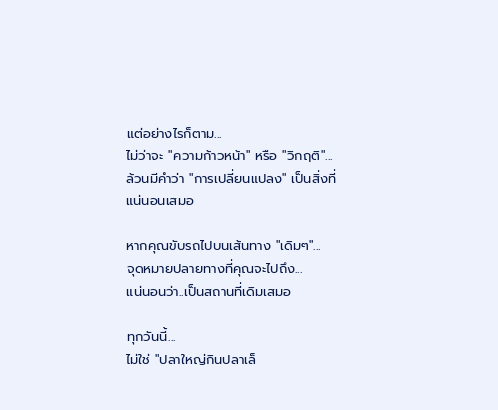แต่อย่างไรก็ตาม...
ไม่ว่าจะ "ความก้าวหน้า" หรือ "วิกฤติ"...
ล้วนมีคำว่า "การเปลี่ยนแปลง" เป็นสิ่งที่แน่นอนเสมอ

หากคุณขับรถไปบนเส้นทาง "เดิมๆ"...
จุดหมายปลายทางที่คุณจะไปถึง...
แน่นอนว่า..เป็นสถานที่เดิมเสมอ

ทุกวันนี้...
ไม่ใช่ "ปลาใหญ่กินปลาเล็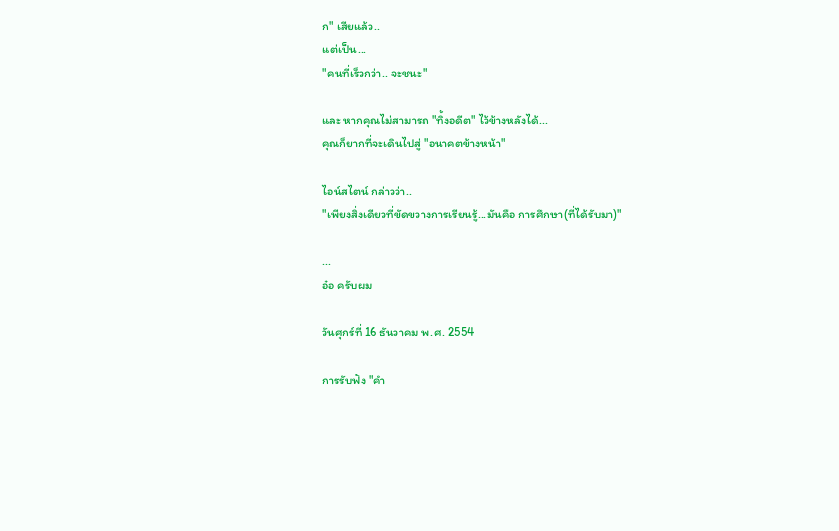ก" เสียแล้ว..
แต่เป็น...
"คนที่เร็วกว่า.. จะชนะ"

และ หากคุณไม่สามารถ "ทิ้งอดีต" ไว้ข้างหลังได้...
คุณก็ยากที่จะเดินไปสู่ "อนาคตข้างหน้า"

ไอน์สไตน์ กล่าวว่า..
"เพียงสิ่งเดียวที่ขัดขวางการเรียนรู้...มันคือ การศึกษา(ที่ได้รับมา)"

...
อ๋อ ครับผม

วันศุกร์ที่ 16 ธันวาคม พ.ศ. 2554

การรับฟัง "คำ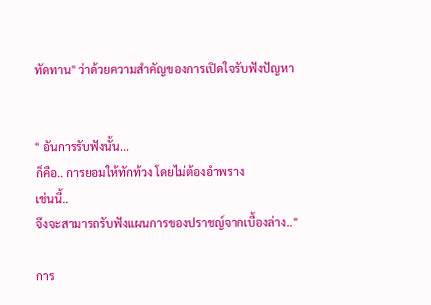ทัดทาน" ว่าด้วยความสำคัญของการเปิดใจรับฟังปัญหา


" อันการรับฟังนั้น...
ก็คือ.. การยอมให้ทักท้วง โดยไม่ต้องอำพราง
เช่นนี้..
จึงจะสามารถรับฟังแผนการของปราชญ์จากเบื้องล่าง.."

การ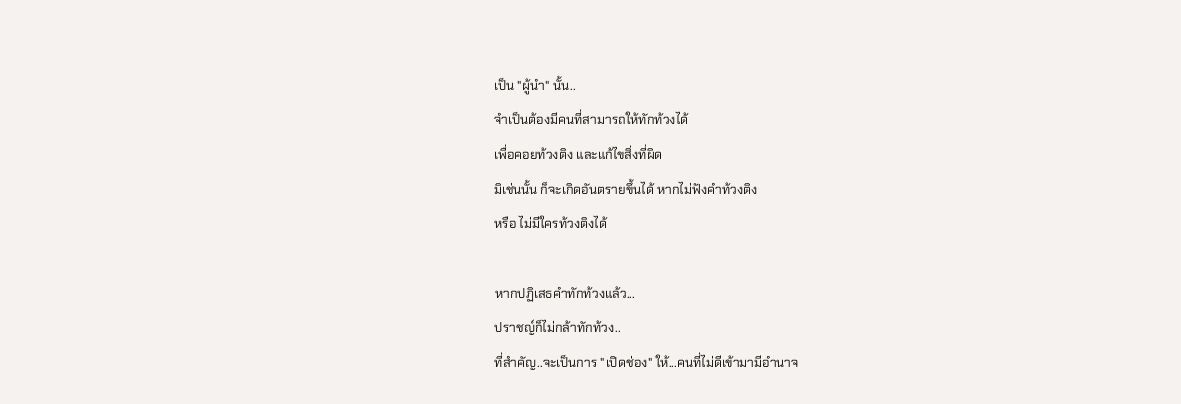เป็น "ผู้นำ" นั้น..
จำเป็นต้องมีคนที่สามารถให้ทักท้วงได้
เพื่อคอยท้วงติง และแก้ไขสิ่งที่ผิด
มิเช่นนั้น ก็จะเกิดอันตรายขึ้นได้ หากไม่ฟังคำท้วงติง
หรือ ไม่มีใครท้วงติงได้

หากปฏิเสธคำทักท้วงแล้ว...
ปราชญ์ก็ไม่กล้าทักท้วง..
ที่สำคัญ..จะเป็นการ "เปิดช่อง" ให้...คนที่ไม่ดีเข้ามามีอำนาจ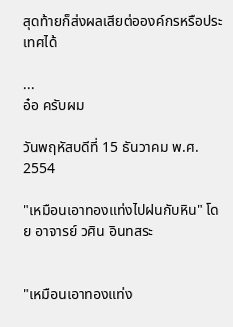สุดท้ายก็ส่งผลเสียต่อองค์กรหรือประเทศได้

...
อ๋อ ครับผม

วันพฤหัสบดีที่ 15 ธันวาคม พ.ศ. 2554

"เหมือนเอาทองแท่งไปฝนกับหิน" โดย อาจารย์ วศิน อินทสระ


"เหมือนเอาทองแท่ง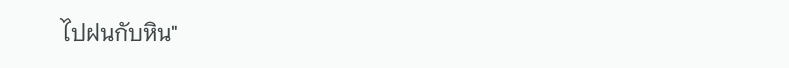ไปฝนกับหิน"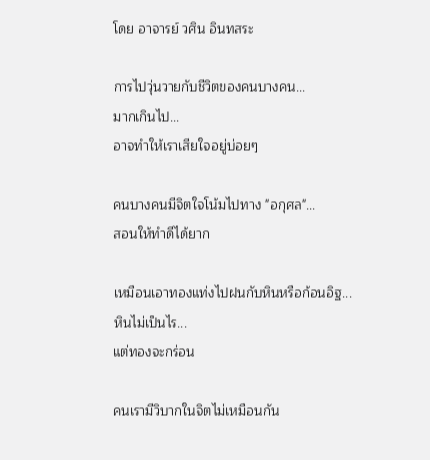โดย อาจารย์ วศิน อินทสระ

การไปวุ่นวายกับชีวิตของคนบางคน...
มากเกินไป...
อาจทำให้เราเสียใจอยู่บ่อยๆ

คนบางคนมีจิตใจโน้มไปทาง "อกุศล"...
สอนให้ทำดีได้ยาก

เหมือนเอาทองแท่งไปฝนกับหินหรือก้อนอิฐ...
หินไม่เป็นไร...
แต่ทองจะกร่อน

คนเรามีวิบากในจิตไม่เหมือนกัน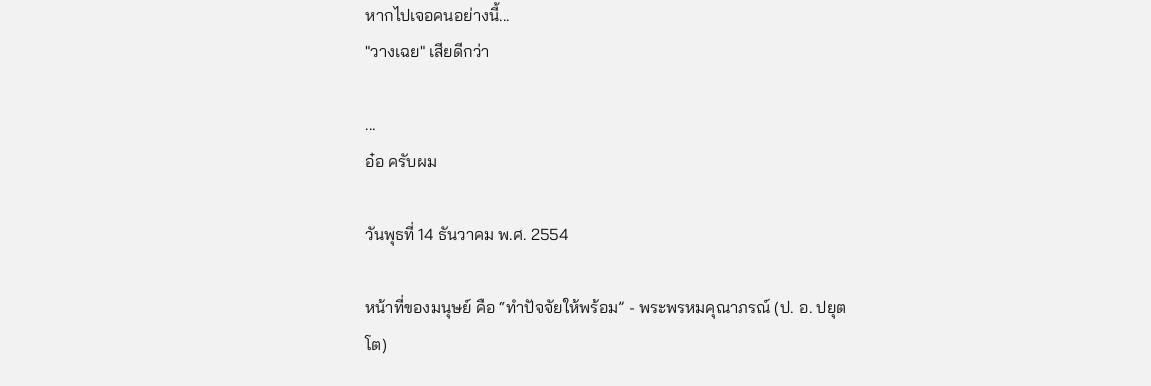หากไปเจอคนอย่างนี้...
"วางเฉย" เสียดีกว่า

...
อ๋อ ครับผม

วันพุธที่ 14 ธันวาคม พ.ศ. 2554

หน้าที่ของมนุษย์ คือ “ทำปัจจัยให้พร้อม” - พระพรหมคุณาภรณ์ (ป. อ. ปยุตโต)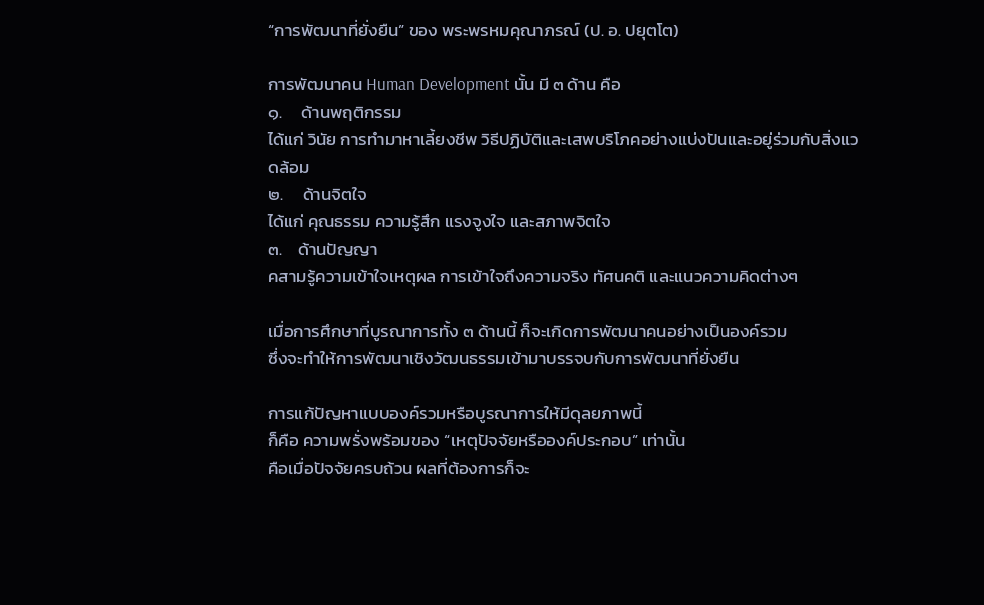“การพัฒนาที่ยั่งยืน” ของ พระพรหมคุณาภรณ์ (ป. อ. ปยุตโต)

การพัฒนาคน Human Development นั้น มี ๓ ด้าน คือ
๑.     ด้านพฤติกรรม
ได้แก่ วินัย การทำมาหาเลี้ยงชีพ วิธีปฏิบัติและเสพบริโภคอย่างแบ่งปันและอยู่ร่วมกับสิ่งแวดล้อม
๒.     ด้านจิตใจ
ได้แก่ คุณธรรม ความรู้สึก แรงจูงใจ และสภาพจิตใจ
๓.    ด้านปัญญา
คสามรู้ความเข้าใจเหตุผล การเข้าใจถึงความจริง ทัศนคติ และแนวความคิดต่างๆ

เมื่อการศึกษาที่บูรณาการทั้ง ๓ ด้านนี้ ก็จะเกิดการพัฒนาคนอย่างเป็นองค์รวม
ซึ่งจะทำให้การพัฒนาเชิงวัฒนธรรมเข้ามาบรรจบกับการพัฒนาที่ยั่งยืน

การแก้ปัญหาแบบองค์รวมหรือบูรณาการให้มีดุลยภาพนี้
ก็คือ ความพรั่งพร้อมของ “เหตุปัจจัยหรือองค์ประกอบ” เท่านั้น
คือเมื่อปัจจัยครบถ้วน ผลที่ต้องการก็จะ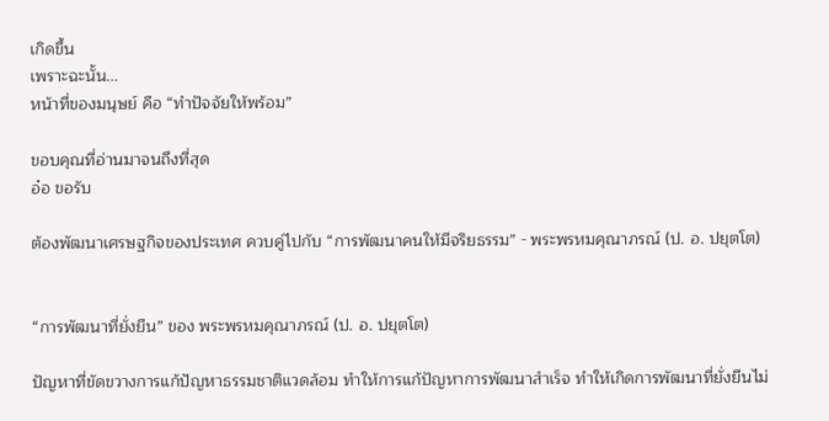เกิดขึ้น
เพราะฉะนั้น...
หน้าที่ของมนุษย์ คือ “ทำปัจจัยให้พร้อม”

ขอบคุณที่อ่านมาจนถึงที่สุด
อ๋อ ขอรับ

ต้องพัฒนาเศรษฐกิจของประเทศ ควบคู่ไปกับ “การพัฒนาคนให้มีจริยธรรม” - พระพรหมคุณาภรณ์ (ป. อ. ปยุตโต)


“การพัฒนาที่ยั่งยืน” ของ พระพรหมคุณาภรณ์ (ป. อ. ปยุตโต)

ปัญหาที่ขัดขวางการแก้ปัญหาธรรมชาติแวดล้อม ทำให้การแก้ปัญหาการพัฒนาสำเร็จ ทำให้เกิดการพัฒนาที่ยั่งยืนไม่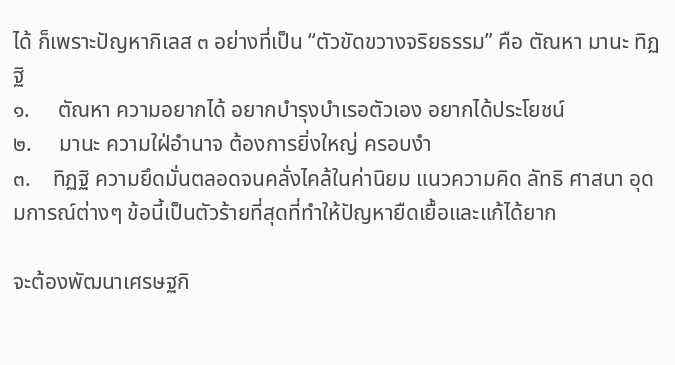ได้ ก็เพราะปัญหากิเลส ๓ อย่างที่เป็น “ตัวขัดขวางจริยธรรม” คือ ตัณหา มานะ ทิฏฐิ
๑.     ตัณหา ความอยากได้ อยากบำรุงบำเรอตัวเอง อยากได้ประโยชน์
๒.     มานะ ความใฝ่อำนาจ ต้องการยิ่งใหญ่ ครอบงำ
๓.    ทิฏฐิ ความยึดมั่นตลอดจนคลั่งไคล้ในค่านิยม แนวความคิด ลัทธิ ศาสนา อุดมการณ์ต่างๆ ข้อนี้เป็นตัวร้ายที่สุดที่ทำให้ปัญหายืดเยื้อและแก้ได้ยาก

จะต้องพัฒนาเศรษฐกิ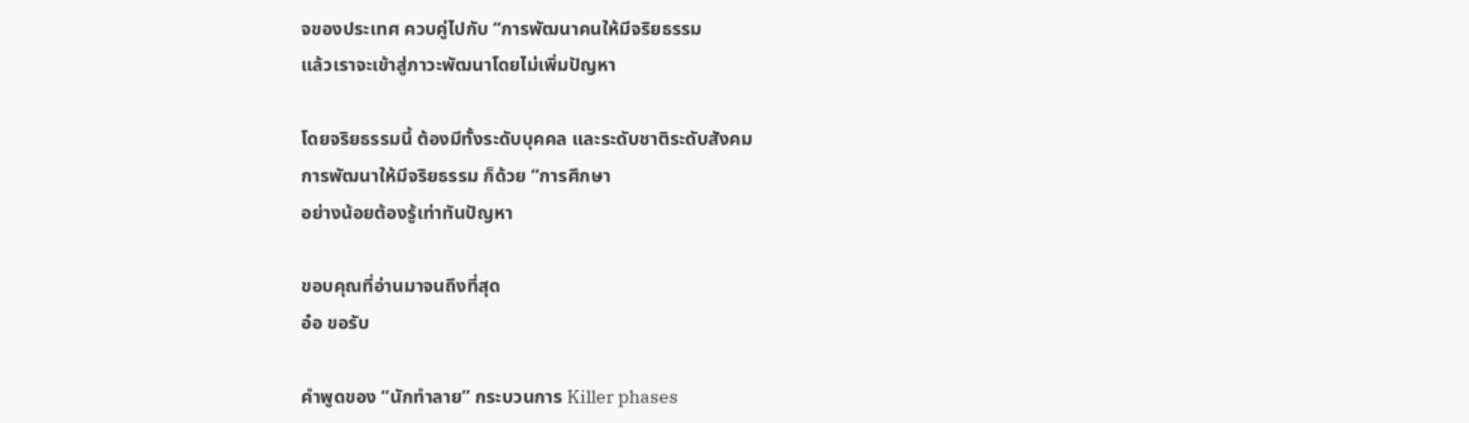จของประเทศ ควบคู่ไปกับ “การพัฒนาคนให้มีจริยธรรม
แล้วเราจะเข้าสู่ภาวะพัฒนาโดยไม่เพิ่มปัญหา

โดยจริยธรรมนี้ ต้องมีทั้งระดับบุคคล และระดับชาติระดับสังคม
การพัฒนาให้มีจริยธรรม ก็ด้วย “การศึกษา
อย่างน้อยต้องรู้เท่าทันปัญหา

ขอบคุณที่อ่านมาจนถึงที่สุด
อ๋อ ขอรับ

คำพูดของ “นักทำลาย” กระบวนการ Killer phases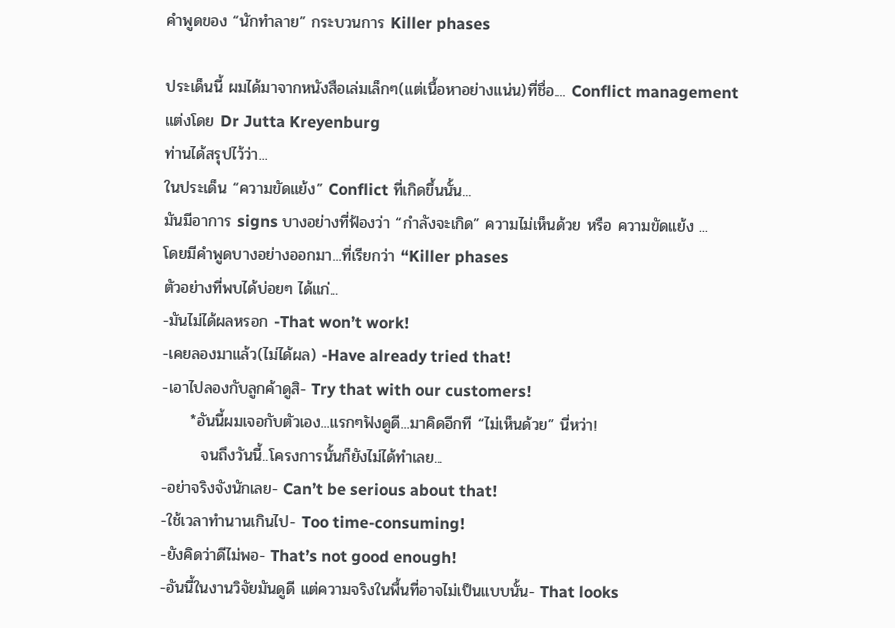คำพูดของ “นักทำลาย” กระบวนการ Killer phases

ประเด็นนี้ ผมได้มาจากหนังสือเล่มเล็กๆ(แต่เนื้อหาอย่างแน่น)ที่ชื่อ.... Conflict management
แต่งโดย Dr Jutta Kreyenburg
ท่านได้สรุปไว้ว่า...
ในประเด็น “ความขัดแย้ง” Conflict ที่เกิดขึ้นนั้น...
มันมีอาการ signs บางอย่างที่ฟ้องว่า “กำลังจะเกิด” ความไม่เห็นด้วย หรือ ความขัดแย้ง ...
โดยมีคำพูดบางอย่างออกมา...ที่เรียกว่า “Killer phases
ตัวอย่างที่พบได้บ่อยๆ ได้แก่...
-มันไม่ได้ผลหรอก -That won’t work!
-เคยลองมาแล้ว(ไม่ได้ผล) -Have already tried that!
-เอาไปลองกับลูกค้าดูสิ- Try that with our customers!
     *อันนี้ผมเจอกับตัวเอง...แรกๆฟังดูดี...มาคิดอีกที “ไม่เห็นด้วย” นี่หว่า!
       จนถึงวันนี้..โครงการนั้นก็ยังไม่ได้ทำเลย...
-อย่าจริงจังนักเลย- Can’t be serious about that!
-ใช้เวลาทำนานเกินไป- Too time-consuming!
-ยังคิดว่าดีไม่พอ- That’s not good enough!
-อันนี้ในงานวิจัยมันดูดี แต่ความจริงในพื้นที่อาจไม่เป็นแบบนั้น- That looks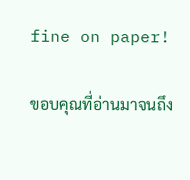fine on paper!

ขอบคุณที่อ่านมาจนถึง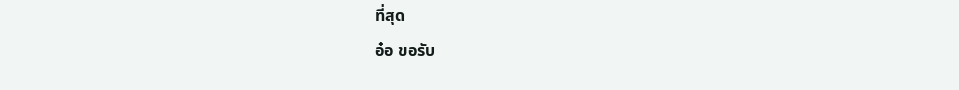ที่สุด
อ๋อ ขอรับ